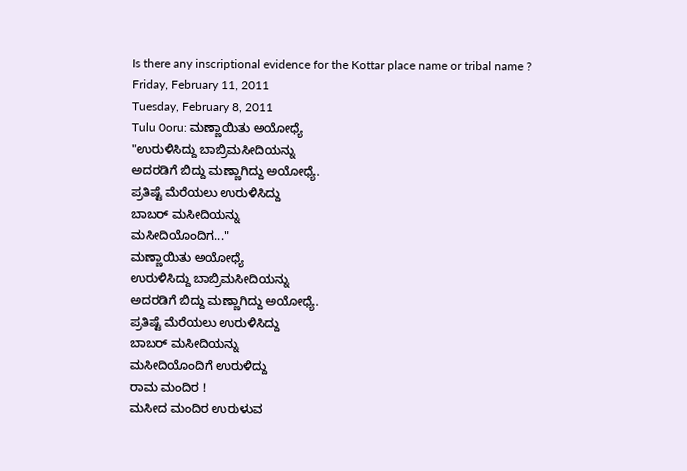Is there any inscriptional evidence for the Kottar place name or tribal name ?
Friday, February 11, 2011
Tuesday, February 8, 2011
Tulu 0oru: ಮಣ್ಣಾಯಿತು ಅಯೋಧ್ಯೆ
"ಉರುಳಿಸಿದ್ದು ಬಾಬ್ರಿಮಸೀದಿಯನ್ನು
ಅದರಡಿಗೆ ಬಿದ್ದು ಮಣ್ಣಾಗಿದ್ದು ಅಯೋಧ್ಯೆ.
ಪ್ರತಿಷ್ಟೆ ಮೆರೆಯಲು ಉರುಳಿಸಿದ್ದು
ಬಾಬರ್ ಮಸೀದಿಯನ್ನು
ಮಸೀದಿಯೊಂದಿಗ..."
ಮಣ್ಣಾಯಿತು ಅಯೋಧ್ಯೆ
ಉರುಳಿಸಿದ್ದು ಬಾಬ್ರಿಮಸೀದಿಯನ್ನು
ಅದರಡಿಗೆ ಬಿದ್ದು ಮಣ್ಣಾಗಿದ್ದು ಅಯೋಧ್ಯೆ.
ಪ್ರತಿಷ್ಟೆ ಮೆರೆಯಲು ಉರುಳಿಸಿದ್ದು
ಬಾಬರ್ ಮಸೀದಿಯನ್ನು
ಮಸೀದಿಯೊಂದಿಗೆ ಉರುಳಿದ್ದು
ರಾಮ ಮಂದಿರ !
ಮಸೀದ ಮಂದಿರ ಉರುಳುವ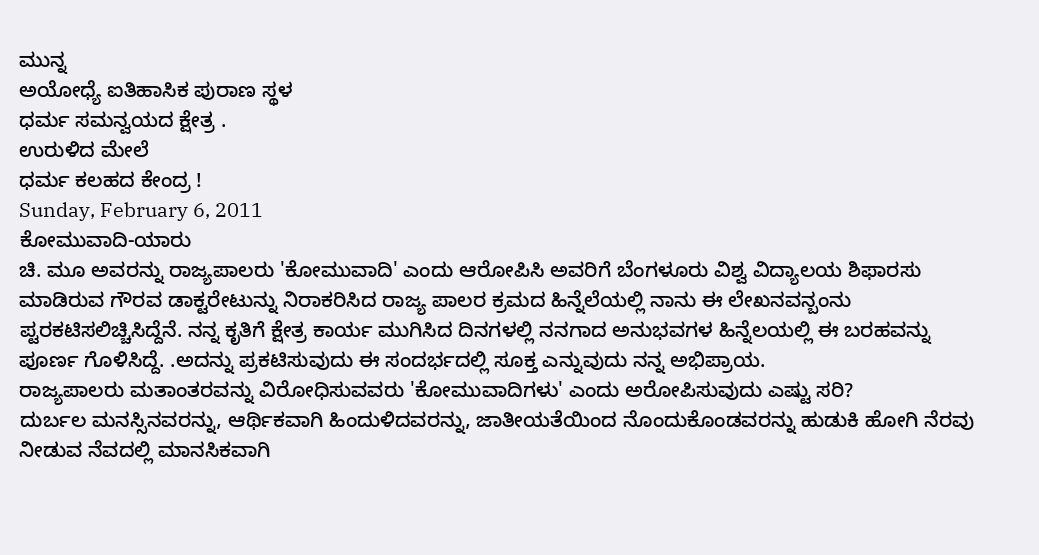ಮುನ್ನ
ಅಯೋಧ್ಯೆ ಐತಿಹಾಸಿಕ ಪುರಾಣ ಸ್ಥಳ
ಧರ್ಮ ಸಮನ್ವಯದ ಕ್ಷೇತ್ರ .
ಉರುಳಿದ ಮೇಲೆ
ಧರ್ಮ ಕಲಹದ ಕೇಂದ್ರ !
Sunday, February 6, 2011
ಕೋಮುವಾದಿ-ಯಾರು
ಚಿ. ಮೂ ಅವರನ್ನು ರಾಜ್ಯಪಾಲರು 'ಕೋಮುವಾದಿ' ಎಂದು ಆರೋಪಿಸಿ ಅವರಿಗೆ ಬೆಂಗಳೂರು ವಿಶ್ವ ವಿದ್ಯಾಲಯ ಶಿಫಾರಸು ಮಾಡಿರುವ ಗೌರವ ಡಾಕ್ಟರೇಟುನ್ನು ನಿರಾಕರಿಸಿದ ರಾಜ್ಯ ಪಾಲರ ಕ್ರಮದ ಹಿನ್ನೆಲೆಯಲ್ಲಿ ನಾನು ಈ ಲೇಖನವನ್ಬಂನು ಪ್ಟರಕಟಿಸಲಿಚ್ಚಿಸಿದ್ದೆನೆ. ನನ್ನ ಕೃತಿಗೆ ಕ್ಷೇತ್ರ ಕಾರ್ಯ ಮುಗಿಸಿದ ದಿನಗಳಲ್ಲಿ ನನಗಾದ ಅನುಭವಗಳ ಹಿನ್ನೆಲಯಲ್ಲಿ ಈ ಬರಹವನ್ನು ಪೂರ್ಣ ಗೊಳಿಸಿದ್ದೆ. .ಅದನ್ನು ಪ್ರಕಟಿಸುವುದು ಈ ಸಂದರ್ಭದಲ್ಲಿ ಸೂಕ್ತ ಎನ್ನುವುದು ನನ್ನ ಅಭಿಪ್ರಾಯ.
ರಾಜ್ಯಪಾಲರು ಮತಾಂತರವನ್ನು ವಿರೋಧಿಸುವವರು 'ಕೋಮುವಾದಿಗಳು' ಎಂದು ಅರೋಪಿಸುವುದು ಎಷ್ಟು ಸರಿ?
ದುರ್ಬಲ ಮನಸ್ಸಿನವರನ್ನು, ಆರ್ಥಿಕವಾಗಿ ಹಿಂದುಳಿದವರನ್ನು, ಜಾತೀಯತೆಯಿಂದ ನೊಂದುಕೊಂಡವರನ್ನು ಹುಡುಕಿ ಹೋಗಿ ನೆರವು ನೀಡುವ ನೆವದಲ್ಲಿ ಮಾನಸಿಕವಾಗಿ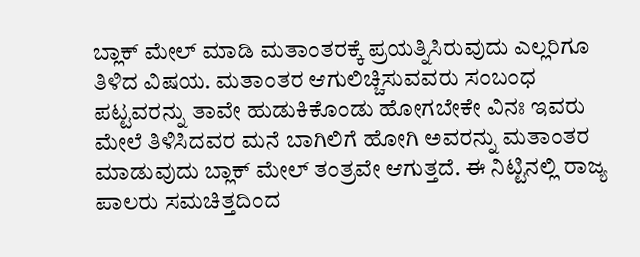ಬ್ಲಾಕ್ ಮೇಲ್ ಮಾಡಿ ಮತಾಂತರಕ್ಕೆ ಪ್ರಯತ್ನಿಸಿರುವುದು ಎಲ್ಲರಿಗೂ ತಿಳಿದ ವಿಷಯ. ಮತಾಂತರ ಆಗುಲಿಚ್ಚಿಸುವವರು ಸಂಬಂಧ ಪಟ್ಟವರನ್ನು ತಾವೇ ಹುಡುಕಿಕೊಂಡು ಹೋಗಬೇಕೇ ವಿನಃ ಇವರು ಮೇಲೆ ತಿಳಿಸಿದವರ ಮನೆ ಬಾಗಿಲಿಗೆ ಹೋಗಿ ಅವರನ್ನು ಮತಾಂತರ ಮಾಡುವುದು ಬ್ಲಾಕ್ ಮೇಲ್ ತಂತ್ರವೇ ಆಗುತ್ತದೆ. ಈ ನಿಟ್ಟಿನಲ್ಲಿ ರಾಜ್ಯ ಪಾಲರು ಸಮಚಿತ್ತದಿಂದ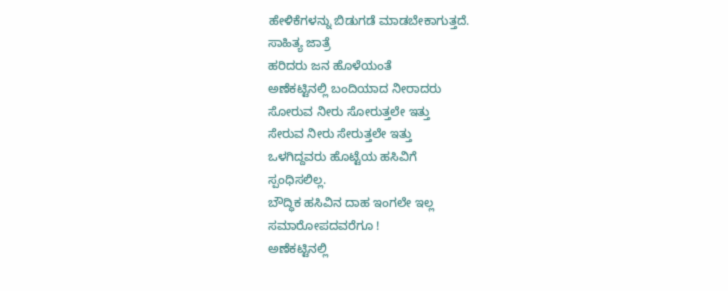ಹೇಳಿಕೆಗಳನ್ನು ಬಿಡುಗಡೆ ಮಾಡಬೇಕಾಗುತ್ತದೆ.
ಸಾಹಿತ್ಯ ಜಾತ್ರೆ
ಹರಿದರು ಜನ ಹೊಳೆಯಂತೆ
ಅಣೆಕಟ್ಟಿನಲ್ಲಿ ಬಂದಿಯಾದ ನೀರಾದರು
ಸೋರುವ ನೀರು ಸೋರುತ್ತಲೇ ಇತ್ತು
ಸೇರುವ ನೀರು ಸೇರುತ್ತಲೇ ಇತ್ತು
ಒಳಗಿದ್ದವರು ಹೊಟ್ಟೆಯ ಹಸಿವಿಗೆ
ಸ್ಪಂಧಿಸಲಿಲ್ಲ.
ಬೌದ್ಧಿಕ ಹಸಿವಿನ ದಾಹ ಇಂಗಲೇ ಇಲ್ಲ
ಸಮಾರೋಪದವರೆಗೂ !
ಅಣೆಕಟ್ಟಿನಲ್ಲಿ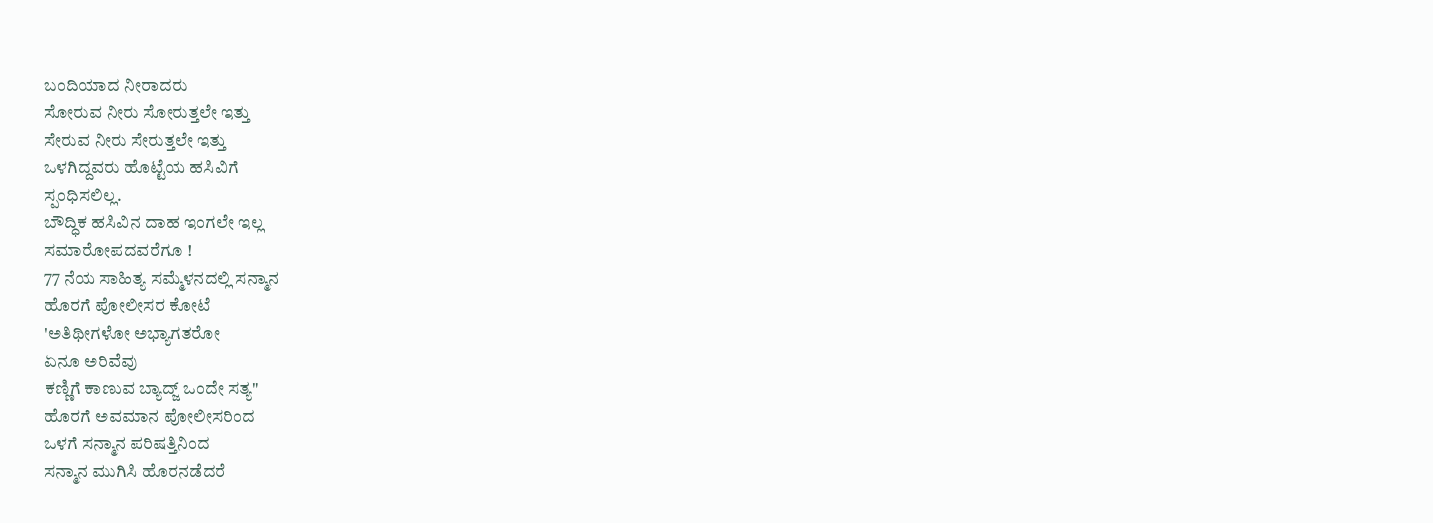ಬಂದಿಯಾದ ನೀರಾದರು
ಸೋರುವ ನೀರು ಸೋರುತ್ತಲೇ ಇತ್ತು
ಸೇರುವ ನೀರು ಸೇರುತ್ತಲೇ ಇತ್ತು
ಒಳಗಿದ್ದವರು ಹೊಟ್ಟೆಯ ಹಸಿವಿಗೆ
ಸ್ಪಂಧಿಸಲಿಲ್ಲ.
ಬೌದ್ಧಿಕ ಹಸಿವಿನ ದಾಹ ಇಂಗಲೇ ಇಲ್ಲ
ಸಮಾರೋಪದವರೆಗೂ !
77 ನೆಯ ಸಾಹಿತ್ಯ ಸಮ್ಮೆಳನದಲ್ಲಿ ಸನ್ಮಾನ
ಹೊರಗೆ ಪೋಲೀಸರ ಕೋಟೆ
'ಅತಿಥೀಗಳೋ ಅಭ್ಯಾಗತರೋ
ಏನೂ ಅರಿವೆವು
ಕಣ್ಣಿಗೆ ಕಾಣುವ ಬ್ಯಾದ್ಜ್ ಒಂದೇ ಸತ್ಯ"
ಹೊರಗೆ ಅವಮಾನ ಪೋಲೀಸರಿಂದ
ಒಳಗೆ ಸನ್ಮಾನ ಪರಿಷತ್ತಿನಿಂದ
ಸನ್ಮಾನ ಮುಗಿಸಿ ಹೊರನಡೆದರೆ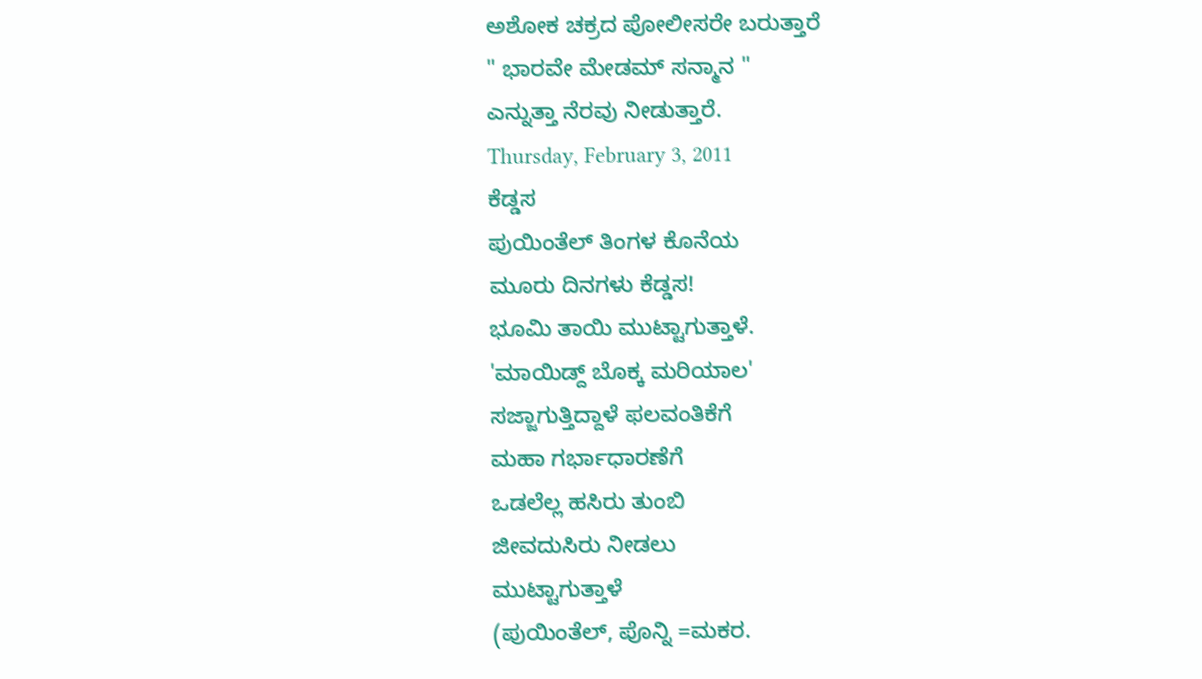ಅಶೋಕ ಚಕ್ರದ ಪೋಲೀಸರೇ ಬರುತ್ತಾರೆ
" ಭಾರವೇ ಮೇಡಮ್ ಸನ್ಮಾನ "
ಎನ್ನುತ್ತಾ ನೆರವು ನೀಡುತ್ತಾರೆ.
Thursday, February 3, 2011
ಕೆಡ್ಡಸ
ಪುಯಿಂತೆಲ್ ತಿಂಗಳ ಕೊನೆಯ
ಮೂರು ದಿನಗಳು ಕೆಡ್ಡಸ!
ಭೂಮಿ ತಾಯಿ ಮುಟ್ಟಾಗುತ್ತಾಳೆ.
'ಮಾಯಿಡ್ದ್ ಬೊಕ್ಕ ಮರಿಯಾಲ'
ಸಜ್ಜಾಗುತ್ತಿದ್ದಾಳೆ ಫಲವಂತಿಕೆಗೆ
ಮಹಾ ಗರ್ಭಾಧಾರಣೆಗೆ
ಒಡಲೆಲ್ಲ ಹಸಿರು ತುಂಬಿ
ಜೀವದುಸಿರು ನೀಡಲು
ಮುಟ್ಟಾಗುತ್ತಾಳೆ
(ಪುಯಿಂತೆಲ್, ಪೊನ್ನಿ =ಮಕರ.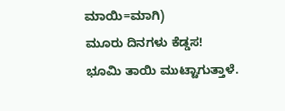ಮಾಯಿ=ಮಾಗಿ)
ಮೂರು ದಿನಗಳು ಕೆಡ್ಡಸ!
ಭೂಮಿ ತಾಯಿ ಮುಟ್ಟಾಗುತ್ತಾಳೆ.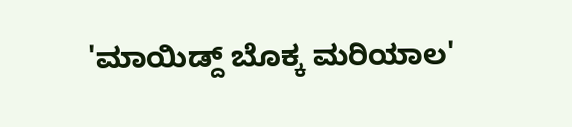'ಮಾಯಿಡ್ದ್ ಬೊಕ್ಕ ಮರಿಯಾಲ'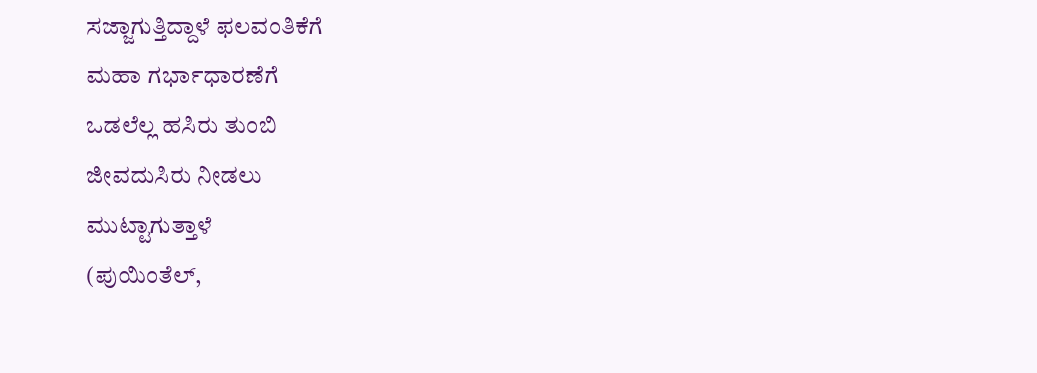ಸಜ್ಜಾಗುತ್ತಿದ್ದಾಳೆ ಫಲವಂತಿಕೆಗೆ
ಮಹಾ ಗರ್ಭಾಧಾರಣೆಗೆ
ಒಡಲೆಲ್ಲ ಹಸಿರು ತುಂಬಿ
ಜೀವದುಸಿರು ನೀಡಲು
ಮುಟ್ಟಾಗುತ್ತಾಳೆ
(ಪುಯಿಂತೆಲ್,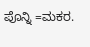ಪೊನ್ನಿ =ಮಕರ.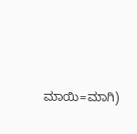ಮಾಯಿ=ಮಾಗಿ)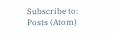Subscribe to:
Posts (Atom)